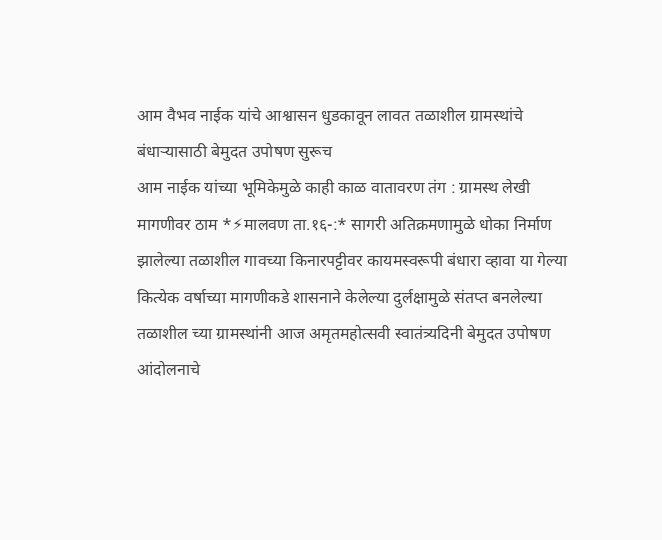आम वैभव नाईक यांचे आश्वासन धुडकावून लावत तळाशील ग्रामस्थांचे बंधाऱ्यासाठी बेमुदत उपोषण सुरूच
आम नाईक यांच्या भूमिकेमुळे काही काळ वातावरण तंग : ग्रामस्थ लेखी मागणीवर ठाम *⚡मालवण ता.१६-:* सागरी अतिक्रमणामुळे धोका निर्माण झालेल्या तळाशील गावच्या किनारपट्टीवर कायमस्वरूपी बंधारा व्हावा या गेल्या कित्येक वर्षाच्या मागणीकडे शासनाने केलेल्या दुर्लक्षामुळे संतप्त बनलेल्या तळाशील च्या ग्रामस्थांनी आज अमृतमहोत्सवी स्वातंत्र्यदिनी बेमुदत उपोषण आंदोलनाचे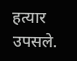हत्यार उपसले.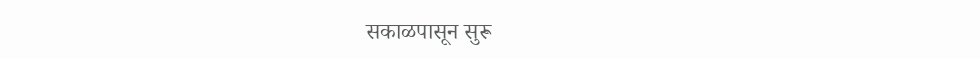सकाळपासून सुरू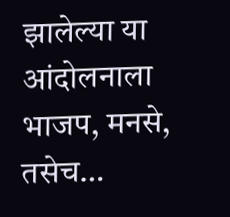झालेल्या या आंदोलनाला भाजप, मनसे, तसेच…